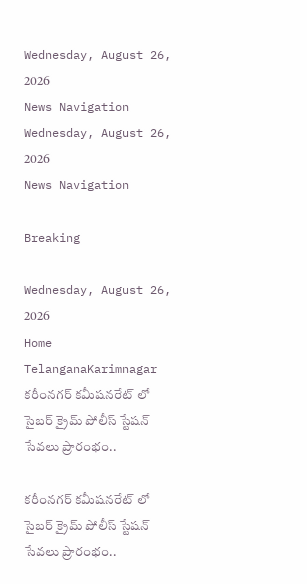Wednesday, August 26, 2026
News Navigation
Wednesday, August 26, 2026
News Navigation

Breaking

Wednesday, August 26, 2026
Home TelanganaKarimnagar కరీంనగర్ కమీషనరేట్ లో సైబర్ క్రైమ్ పోలీస్ స్టేషన్ సేవలు ప్రారంభం..

కరీంనగర్ కమీషనరేట్ లో సైబర్ క్రైమ్ పోలీస్ స్టేషన్ సేవలు ప్రారంభం..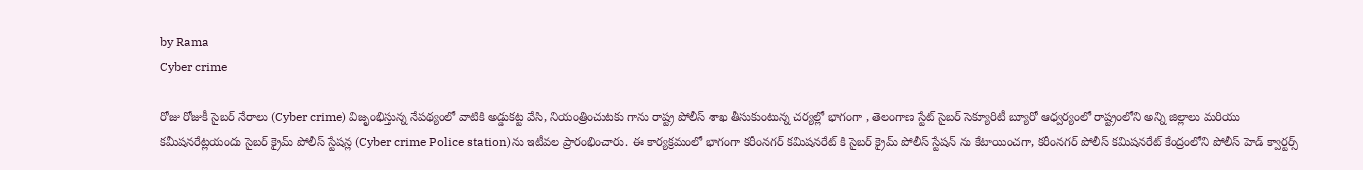by Rama
Cyber crime

రోజు రోజుకీ సైబర్ నేరాలు (Cyber crime) విజృంభిస్తున్న నేపథ్యంలో వాటికి అడ్డుకట్ట వేసి, నియంత్రించుటకు గాను రాష్ట్ర పోలీస్ శాఖ తీసుకుంటున్న చర్యల్లో భాగంగా , తెలంగాణ స్టేట్ సైబర్ సెక్యూరిటీ బ్యూరో ఆధ్వర్యంలో రాష్ట్రంలోని అన్ని జిల్లాలు మరియు కమీషనరేట్లయందు సైబర్ క్రైమ్ పోలీస్ స్టేషన్ల (Cyber crime Police station)ను ఇటీవల ప్రారంభించారు. ఈ కార్యక్రమంలో భాగంగా కరీంనగర్ కమిషనరేట్ కి సైబర్ క్రైమ్ పోలీస్ స్టేషన్ ను కేటాయించగా, కరీంనగర్ పోలీస్ కమిషనరేట్ కేంద్రంలోని పోలీస్ హెడ్ క్వార్టర్స్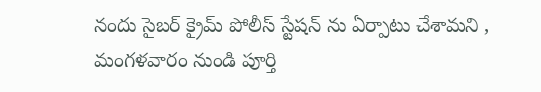నందు సైబర్ క్రైమ్ పోలీస్ స్టేషన్ ను ఏర్పాటు చేశామని , మంగళవారం నుండి పూర్తి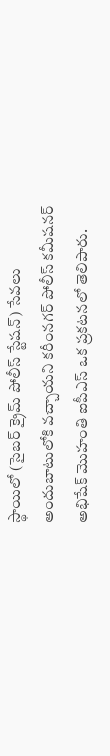స్థాయిలో (సైబర్ క్రైమ్ పోలీస్ స్టేషన్) సేవలు అందుబాటులోకి వచ్చాయని కరీంనగర్ పోలీస్ కమీషనర్ అభిషేక్ మొహంతి ఐపీఎస్ ఒక ప్రకటనలో తెలిపారు.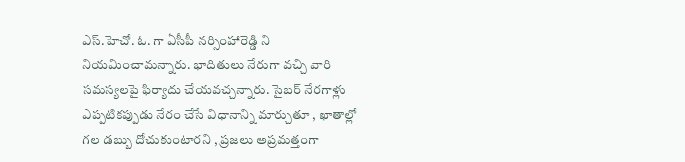ఎస్.హెచో. ఓ. గా ఏసీపీ నర్సింహారెడ్డి ని నియమించామన్నారు. భాదితులు నేరుగా వచ్చి వారి సమస్యలపై ఫిర్యాదు చేయవచ్చన్నారు. సైబర్ నేరగాళ్లు ఎప్పటికప్పుడు నేరం చేసే విధానాన్ని మార్చుతూ , ఖాతాల్లో గల డబ్బు దోచుకుంటారని , ప్రజలు అప్రమత్తంగా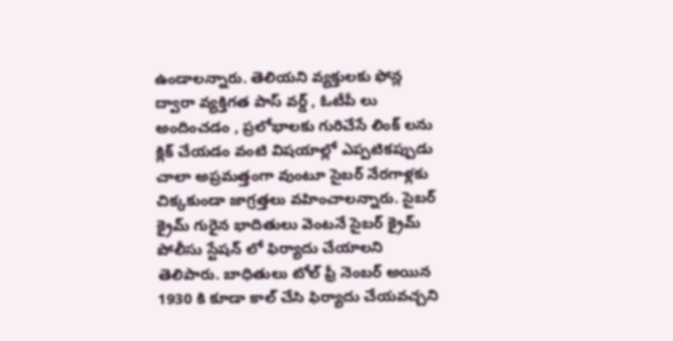ఉండాలన్నారు. తెలియని వ్యక్తులకు ఫోన్ల ద్వారా వ్యక్తిగత పాస్ వర్డ్ , ఓటీపీ లు అందించడం , ప్రలోభాలకు గురిచేసే లింక్ లను క్లిక్ చేయడం వంటి విషయాల్లో ఎప్పటికప్పుడు చాలా అప్రమత్తంగా వుంటూ సైబర్ నేరగాళ్లకు చిక్కకుండా జాగ్రత్తలు వహించాలన్నారు. సైబర్ క్రైమ్ గురైన భాదితులు వెంటనే సైబర్ క్రైమ్ పోలీసు స్టేషన్ లో ఫిర్యాదు చేయాలని తెలిపారు. బాధితులు టోల్ ఫ్రీ నెంబర్ అయిన 1930 కి కూడా కాల్ చేసి ఫిర్యాదు చేయవచ్చని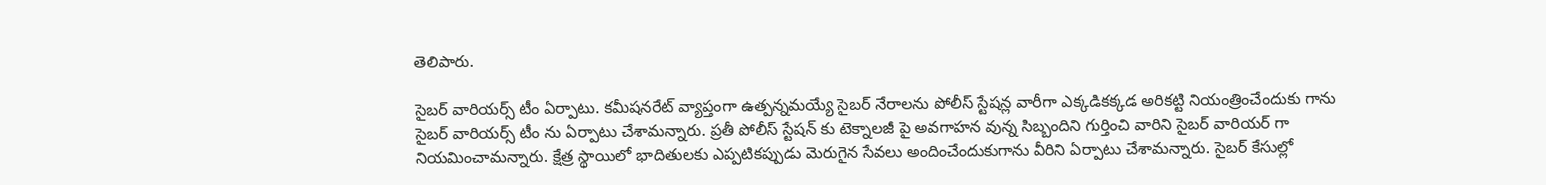తెలిపారు.

సైబర్ వారియర్స్ టీం ఏర్పాటు. కమీషనరేట్ వ్యాప్తంగా ఉత్పన్నమయ్యే సైబర్ నేరాలను పోలీస్ స్టేషన్ల వారీగా ఎక్కడికక్కడ అరికట్టి నియంత్రించేందుకు గాను సైబర్ వారియర్స్ టీం ను ఏర్పాటు చేశామన్నారు. ప్రతీ పోలీస్ స్టేషన్ కు టెక్నాలజీ పై అవగాహన వున్న సిబ్బందిని గుర్తించి వారిని సైబర్ వారియర్ గా నియమించామన్నారు. క్షేత్ర స్థాయిలో భాదితులకు ఎప్పటికప్పుడు మెరుగైన సేవలు అందించేందుకుగాను వీరిని ఏర్పాటు చేశామన్నారు. సైబర్ కేసుల్లో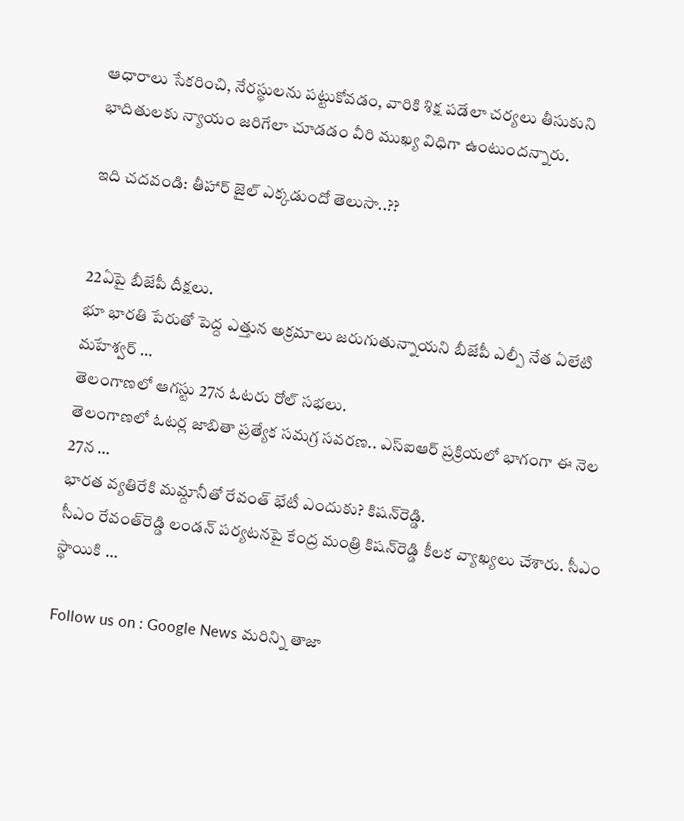ఆధారాలు సేకరించి, నేరస్థులను పట్టుకోవడం, వారికి శిక్ష పడేలా చర్యలు తీసుకుని భాదితులకు న్యాయం జరిగేలా చూడడం వీరి ముఖ్య విధిగా ఉంటుందన్నారు.

ఇది చదవండి: తీహార్ జైల్ ఎక్కడుందో తెలుసా..??


22ఏపై బీజేపీ దీక్షలు.
భూ భారతి పేరుతో పెద్ద ఎత్తున అక్రమాలు జరుగుతున్నాయని బీజేపీ ఎల్పీ నేత ఏలేటి మహేశ్వర్ …
తెలంగాణలో ఆగస్టు 27న ఓటరు రోల్ సభలు.
తెలంగాణలో ఓటర్ల జాబితా ప్రత్యేక సమగ్ర సవరణ.. ఎస్‌ఐఆర్ ప్రక్రియలో భాగంగా ఈ నెల 27న …
భారత వ్యతిరేకి మమ్దానీతో రేవంత్‌ భేటీ ఎందుకు? కిషన్‌రెడ్డి.
సీఎం రేవంత్‌రెడ్డి లండన్ పర్యటనపై కేంద్ర మంత్రి కిషన్‌రెడ్డి కీలక వ్యాఖ్యలు చేశారు. సీఎం స్థాయికి …

Follow us on : Google News మరిన్ని తాజా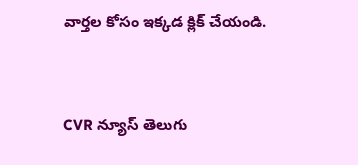వార్తల కోసం ఇక్కడ క్లిక్ చేయండి.


CVR న్యూస్ తెలుగు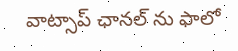వాట్సాప్ ఛానల్ ను ఫాలో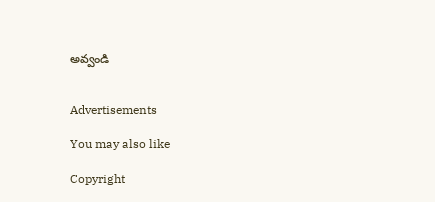అవ్వండి


Advertisements

You may also like

Copyright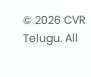© 2026 CVR Telugu. All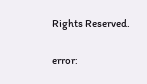Rights Reserved.

error: